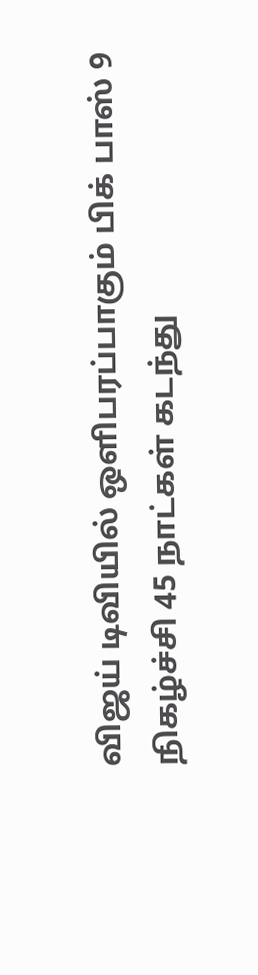விஜய் டிவியில் ஒளிபரப்பாகும் பிக் பாஸ் 9 நிகழ்ச்சி 45 நாட்கள் கடந்து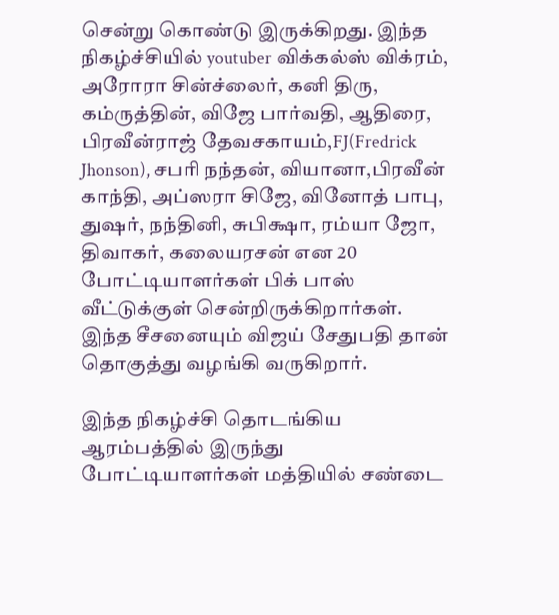சென்று கொண்டு இருக்கிறது. இந்த நிகழ்ச்சியில் youtuber விக்கல்ஸ் விக்ரம், அரோரா சின்ச்லைர், கனி திரு, கம்ருத்தின், விஜே பார்வதி, ஆதிரை, பிரவீன்ராஜ் தேவசகாயம்,FJ(Fredrick Jhonson), சபரி நந்தன், வியானா,பிரவீன் காந்தி, அப்ஸரா சிஜே, வினோத் பாபு, துஷர், நந்தினி, சுபிக்ஷா, ரம்யா ஜோ, திவாகர், கலையரசன் என 20 போட்டியாளர்கள் பிக் பாஸ் வீட்டுக்குள் சென்றிருக்கிறார்கள். இந்த சீசனையும் விஜய் சேதுபதி தான் தொகுத்து வழங்கி வருகிறார்.

இந்த நிகழ்ச்சி தொடங்கிய ஆரம்பத்தில் இருந்து போட்டியாளர்கள் மத்தியில் சண்டை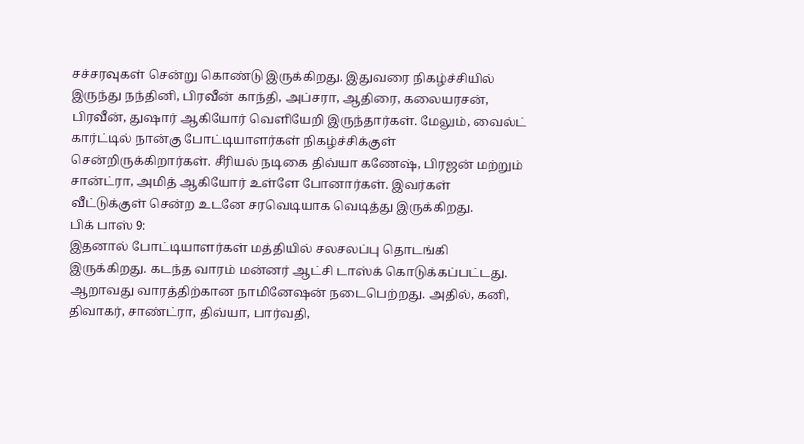சச்சரவுகள் சென்று கொண்டு இருக்கிறது. இதுவரை நிகழ்ச்சியில் இருந்து நந்தினி, பிரவீன் காந்தி, அப்சரா, ஆதிரை, கலையரசன், பிரவீன், துஷார் ஆகியோர் வெளியேறி இருந்தார்கள். மேலும், வைல்ட் கார்ட்டில் நான்கு போட்டியாளர்கள் நிகழ்ச்சிக்குள் சென்றிருக்கிறார்கள். சீரியல் நடிகை திவ்யா கணேஷ், பிரஜன் மற்றும் சான்ட்ரா, அமித் ஆகியோர் உள்ளே போனார்கள். இவர்கள் வீட்டுக்குள் சென்ற உடனே சரவெடியாக வெடித்து இருக்கிறது.
பிக் பாஸ் 9:
இதனால் போட்டியாளர்கள் மத்தியில் சலசலப்பு தொடங்கி இருக்கிறது. கடந்த வாரம் மன்னர் ஆட்சி டாஸ்க் கொடுக்கப்பட்டது. ஆறாவது வாரத்திற்கான நாமினேஷன் நடைபெற்றது. அதில், கனி, திவாகர், சாண்ட்ரா, திவ்யா, பார்வதி,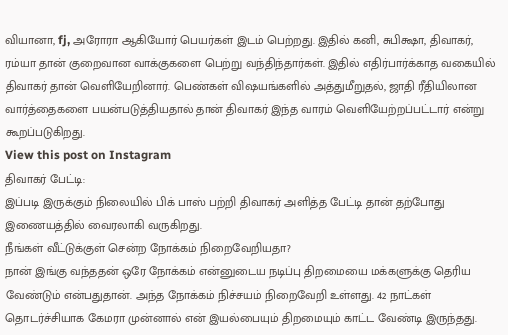வியானா, fj, அரோரா ஆகியோர் பெயர்கள் இடம் பெற்றது. இதில் கனி, சுபிக்ஷா, திவாகர், ரம்யா தான் குறைவான வாக்குகளை பெற்று வந்திந்தார்கள். இதில் எதிர்பார்க்காத வகையில் திவாகர் தான் வெளியேறினார். பெண்கள் விஷயங்களில் அத்துமீறுதல், ஜாதி ரீதியிலான வார்த்தைகளை பயன்படுத்தியதால் தான் திவாகர் இந்த வாரம் வெளியேற்றப்பட்டார் என்று கூறப்படுகிறது.
View this post on Instagram
திவாகர் பேட்டி:
இப்படி இருக்கும் நிலையில் பிக் பாஸ் பற்றி திவாகர் அளித்த பேட்டி தான் தற்போது இணையத்தில் வைரலாகி வருகிறது.
நீங்கள் வீட்டுக்குள் சென்ற நோக்கம் நிறைவேறியதா?
நான் இங்கு வந்ததன் ஒரே நோக்கம் என்னுடைய நடிப்பு திறமையை மக்களுக்கு தெரிய வேண்டும் என்பதுதான். அந்த நோக்கம் நிச்சயம் நிறைவேறி உள்ளது. 42 நாட்கள் தொடர்ச்சியாக கேமரா முன்னால் என் இயல்பையும் திறமையும் காட்ட வேண்டி இருந்தது.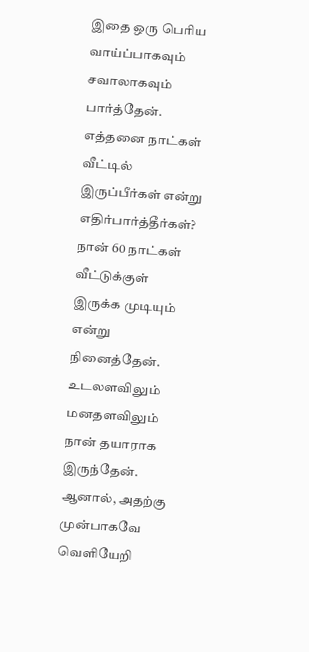இதை ஒரு பெரிய வாய்ப்பாகவும் சவாலாகவும் பார்த்தேன்.
எத்தனை நாட்கள் வீட்டில் இருப்பீர்கள் என்று எதிர்பார்த்தீர்கள்?
நான் 60 நாட்கள் வீட்டுக்குள் இருக்க முடியும் என்று நினைத்தேன். உடலளவிலும் மனதளவிலும் நான் தயாராக இருந்தேன். ஆனால், அதற்கு முன்பாகவே வெளியேறி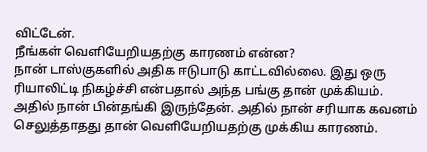விட்டேன்.
நீங்கள் வெளியேறியதற்கு காரணம் என்ன?
நான் டாஸ்குகளில் அதிக ஈடுபாடு காட்டவில்லை. இது ஒரு ரியாலிட்டி நிகழ்ச்சி என்பதால் அந்த பங்கு தான் முக்கியம். அதில் நான் பின்தங்கி இருந்தேன். அதில் நான் சரியாக கவனம் செலுத்தாதது தான் வெளியேறியதற்கு முக்கிய காரணம்.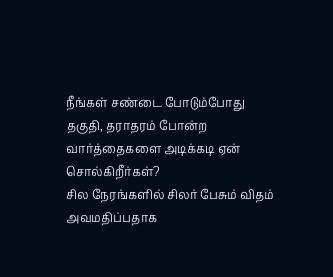நீங்கள் சண்டை போடும்போது தகுதி, தராதரம் போன்ற வார்த்தைகளை அடிக்கடி ஏன் சொல்கிறீர்கள்?
சில நேரங்களில் சிலர் பேசும் விதம் அவமதிப்பதாக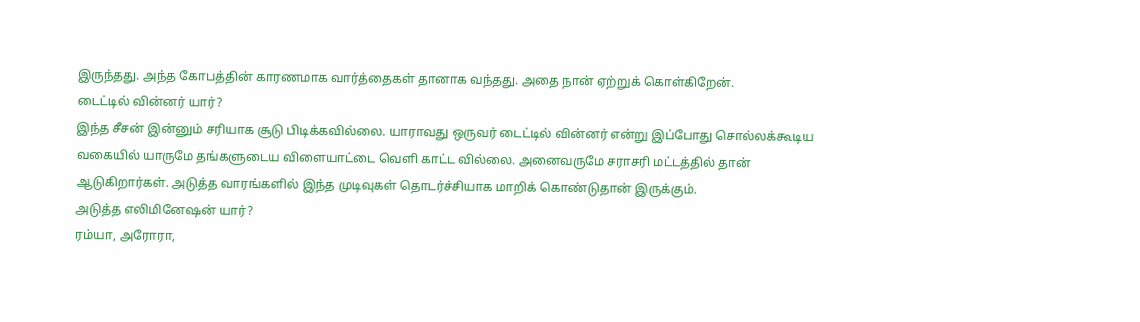இருந்தது. அந்த கோபத்தின் காரணமாக வார்த்தைகள் தானாக வந்தது. அதை நான் ஏற்றுக் கொள்கிறேன்.
டைட்டில் வின்னர் யார்?
இந்த சீசன் இன்னும் சரியாக சூடு பிடிக்கவில்லை. யாராவது ஒருவர் டைட்டில் வின்னர் என்று இப்போது சொல்லக்கூடிய வகையில் யாருமே தங்களுடைய விளையாட்டை வெளி காட்ட வில்லை. அனைவருமே சராசரி மட்டத்தில் தான் ஆடுகிறார்கள். அடுத்த வாரங்களில் இந்த முடிவுகள் தொடர்ச்சியாக மாறிக் கொண்டுதான் இருக்கும்.
அடுத்த எலிமினேஷன் யார்?
ரம்யா, அரோரா,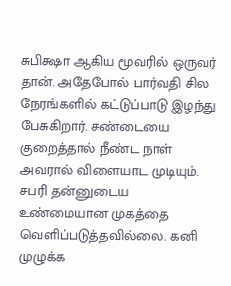சுபிக்ஷா ஆகிய மூவரில் ஒருவர் தான். அதேபோல் பார்வதி சில நேரங்களில் கட்டுப்பாடு இழந்து பேசுகிறார். சண்டையை குறைத்தால் நீண்ட நாள் அவரால் விளையாட முடியும். சபரி தன்னுடைய உண்மையான முகத்தை வெளிப்படுத்தவில்லை. கனி முழுக்க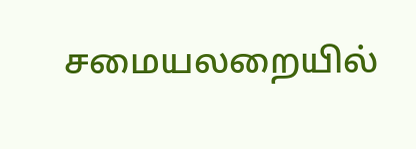சமையலறையில்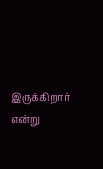இருக்கிறார் என்று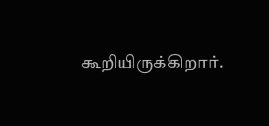கூறியிருக்கிறார்.